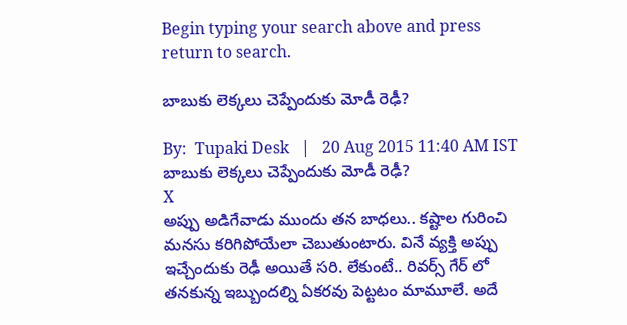Begin typing your search above and press return to search.

బాబుకు లెక్కలు చెప్పేందుకు మోడీ రెఢీ?

By:  Tupaki Desk   |   20 Aug 2015 11:40 AM IST
బాబుకు లెక్కలు చెప్పేందుకు మోడీ రెఢీ?
X
అప్పు అడిగేవాడు ముందు తన బాధలు.. కష్టాల గురించి మనసు కరిగిపోయేలా చెబుతుంటారు. వినే వ్యక్తి అప్పు ఇచ్చేందుకు రెఢీ అయితే సరి. లేకుంటే.. రివర్స్ గేర్ లో తనకున్న ఇబ్బుందల్ని ఏకరవు పెట్టటం మామూలే. అదే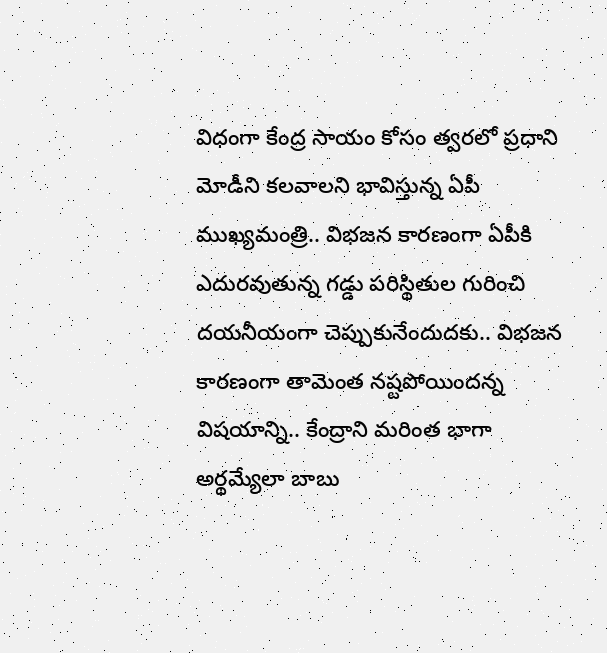విధంగా కేంద్ర సాయం కోసం త్వరలో ప్రధాని మోడీని కలవాలని భావిస్తున్న ఏపీ ముఖ్యమంత్రి.. విభజన కారణంగా ఏపీకి ఎదురవుతున్న గడ్డు పరిస్థితుల గురించి దయనీయంగా చెప్పుకునేందుదకు.. విభజన కారణంగా తామెంత నష్టపోయిందన్న విషయాన్ని.. కేంద్రాని మరింత భాగా అర్థమ్యేలా బాబు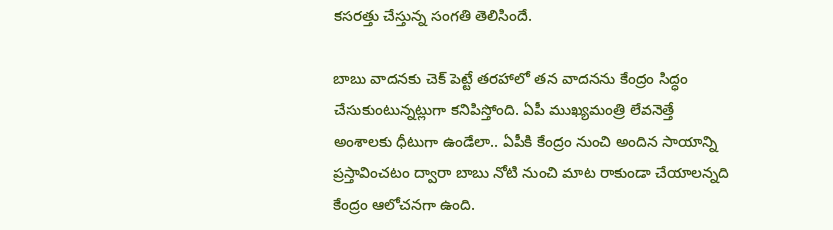కసరత్తు చేస్తున్న సంగతి తెలిసిందే.

బాబు వాదనకు చెక్ పెట్టే తరహాలో తన వాదనను కేంద్రం సిద్ధం చేసుకుంటున్నట్లుగా కనిపిస్తోంది. ఏపీ ముఖ్యమంత్రి లేవనెత్తే అంశాలకు ధీటుగా ఉండేలా.. ఏపీకి కేంద్రం నుంచి అందిన సాయాన్ని ప్రస్తావించటం ద్వారా బాబు నోటి నుంచి మాట రాకుండా చేయాలన్నది కేంద్రం ఆలోచనగా ఉంది.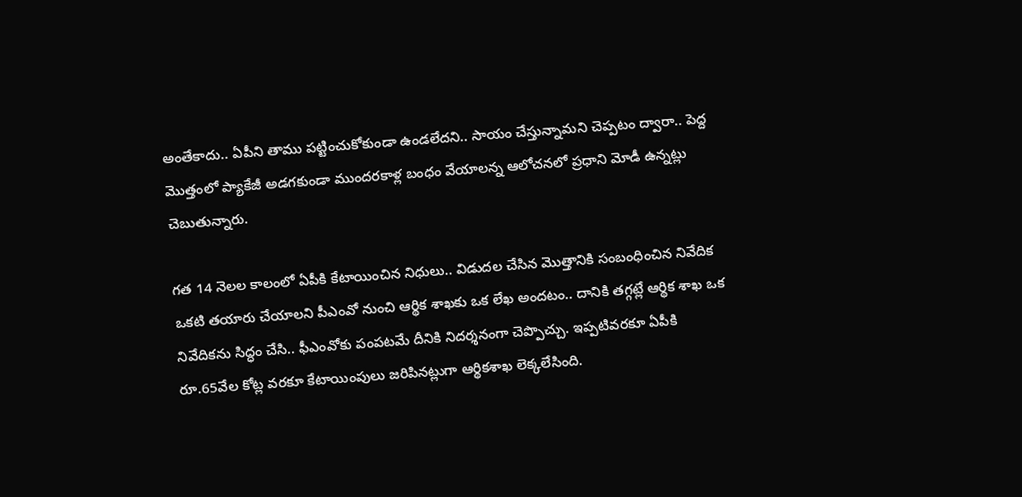అంతేకాదు.. ఏపీని తాము పట్టించుకోకుండా ఉండలేదని.. సాయం చేస్తున్నామని చెప్పటం ద్వారా.. పెద్ద మొత్తంలో ప్యాకేజీ అడగకుండా ముందరకాళ్ల బంధం వేయాలన్న ఆలోచనలో ప్రధాని మోడీ ఉన్నట్లు చెబుతున్నారు.

గత 14 నెలల కాలంలో ఏపీకి కేటాయించిన నిధులు.. విడుదల చేసిన మొత్తానికి సంబంధించిన నివేదిక ఒకటి తయారు చేయాలని పీఎంవో నుంచి ఆర్థిక శాఖకు ఒక లేఖ అందటం.. దానికి తగ్గట్లే ఆర్థిక శాఖ ఒక నివేదికను సిద్ధం చేసి.. ఫీఎంవోకు పంపటమే దీనికి నిదర్శనంగా చెప్పొచ్చు. ఇప్పటివరకూ ఏపీకి రూ.65వేల కోట్ల వరకూ కేటాయింపులు జరిపినట్లుగా ఆర్థికశాఖ లెక్కలేసింది.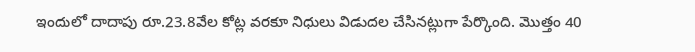ఇందులో దాదాపు రూ.23.8వేల కోట్ల వరకూ నిధులు విడుదల చేసినట్లుగా పేర్కొంది. మొత్తం 40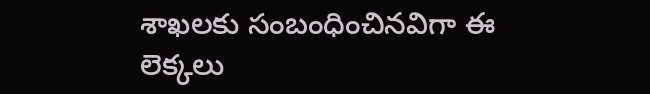శాఖలకు సంబంధించినవిగా ఈ లెక్కలు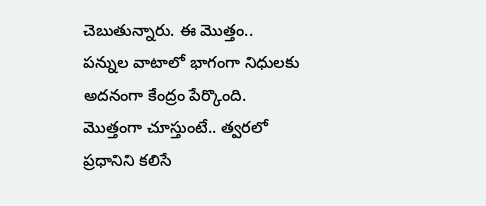చెబుతున్నారు. ఈ మొత్తం.. పన్నుల వాటాలో భాగంగా నిధులకు అదనంగా కేంద్రం పేర్కొంది. మొత్తంగా చూస్తుంటే.. త్వరలో ప్రధానిని కలిసే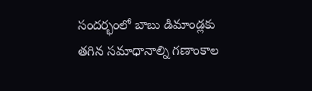సందర్భంలో బాబు డిమాండ్లకు తగిన సమాధానాల్ని గణాంకాల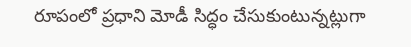రూపంలో ప్రధాని మోడీ సిద్ధం చేసుకుంటున్నట్లుగా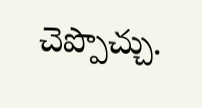చెప్పొచ్చు.